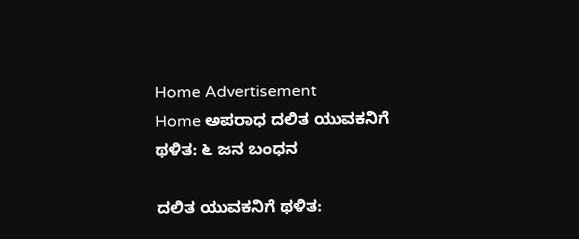Home Advertisement
Home ಅಪರಾಧ ದಲಿತ ಯುವಕನಿಗೆ ಥಳಿತ: ೬ ಜನ ಬಂಧನ

ದಲಿತ ಯುವಕನಿಗೆ ಥಳಿತ: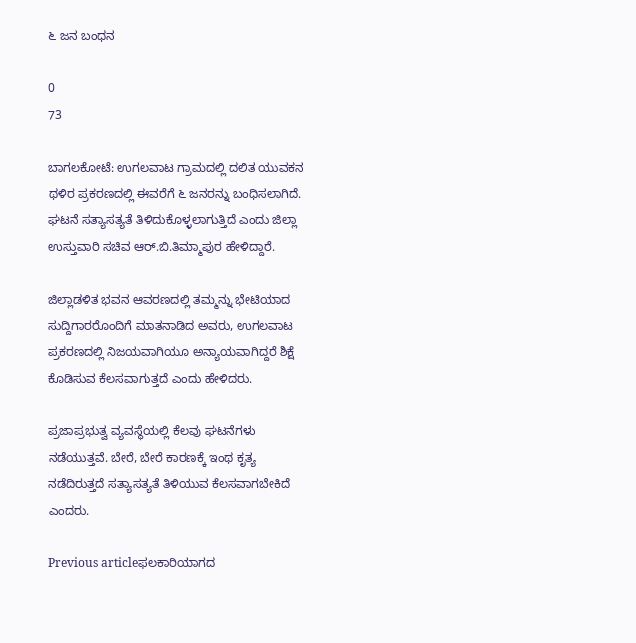೬ ಜನ ಬಂಧನ

0
73

ಬಾಗಲಕೋಟೆ: ಉಗಲವಾಟ ಗ್ರಾಮದಲ್ಲಿ ದಲಿತ ಯುವಕನ ಥಳಿರ ಪ್ರಕರಣದಲ್ಲಿ ಈವರೆಗೆ ೬ ಜನರನ್ನು ಬಂಧಿಸಲಾಗಿದೆ. ಘಟನೆ ಸತ್ಯಾಸತ್ಯತೆ ತಿಳಿದುಕೊಳ್ಳಲಾಗುತ್ತಿದೆ ಎಂದು ಜಿಲ್ಲಾ ಉಸ್ತುವಾರಿ ಸಚಿವ ಆರ್.ಬಿ.ತಿಮ್ಮಾಪುರ ಹೇಳಿದ್ದಾರೆ.

ಜಿಲ್ಲಾಡಳಿತ ಭವನ ಆವರಣದಲ್ಲಿ ತಮ್ಮನ್ನು ಭೇಟಿಯಾದ ಸುದ್ದಿಗಾರರೊಂದಿಗೆ ಮಾತನಾಡಿದ ಅವರು, ಉಗಲವಾಟ ಪ್ರಕರಣದಲ್ಲಿ ನಿಜಯವಾಗಿಯೂ ಅನ್ಯಾಯವಾಗಿದ್ದರೆ ಶಿಕ್ಷೆ‌ ಕೊಡಿಸುವ ಕೆಲಸವಾಗುತ್ತದೆ ಎಂದು ಹೇಳಿದರು.

ಪ್ರಜಾಪ್ರಭುತ್ವ ವ್ಯವಸ್ಥೆಯಲ್ಲಿ ಕೆಲವು ಘಟನೆಗಳು ನಡೆಯುತ್ತವೆ. ಬೇರೆ, ಬೇರೆ ಕಾರಣಕ್ಕೆ ಇಂಥ ಕೃತ್ಯ ನಡೆದಿರುತ್ತದೆ ಸತ್ಯಾಸತ್ಯತೆ ತಿಳಿಯುವ ಕೆಲಸವಾಗಬೇಕಿದೆ ಎಂದರು.

Previous articleಫಲಕಾರಿಯಾಗದ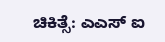ಚಿಕಿತ್ಸೆ: ಎಎಸ್ ಐ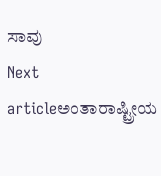ಸಾವು
Next articleಅಂತಾರಾಷ್ಟ್ರೀಯ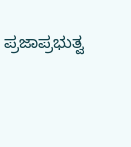ಪ್ರಜಾಪ್ರಭುತ್ವ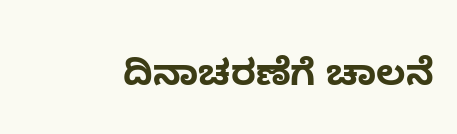ದಿನಾಚರಣೆಗೆ ಚಾಲನೆ